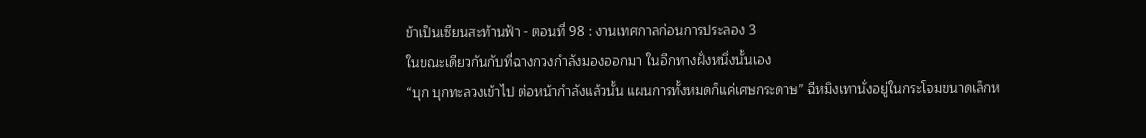ข้าเป็นเซียนสะท้านฟ้า - ตอนที่ 98 : งานเทศกาลก่อนการประลอง 3
ในขณะเดียวกันกับที่ฉางกวงกำลังมองออกมา ในอีกทางฝั่งหนึ่งนั้นเอง
“บุก บุกทะลวงเข้าไป ต่อหน้ากำลังแล้วนั้น แผนการทั้งหมดก็แค่เศษกระดาษ” ฉีหมิงเทานั่งอยู่ในกระโจมขนาดเล็กห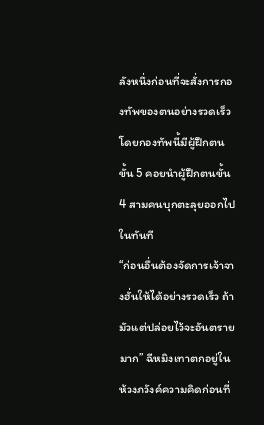ลังหนึ่งก่อนที่จะสั่งการกองทัพของตนอย่างรวดเร็ว โดยกองทัพนี้มีผู้ฝึกตนขั้น 5 คอยนำผู้ฝึกตนขั้น 4 สามคนบุกตะลุยออกไปในทันที
“ก่อนอื่นต้องจัดการเจ้าจางฮั่นให้ได้อย่างรวดเร็ว ถ้ามัวแต่ปล่อยไว้จะอันตรายมาก” ฉีหมิงเทาตกอยู่ในห้วงภวังค์ความคิดก่อนที่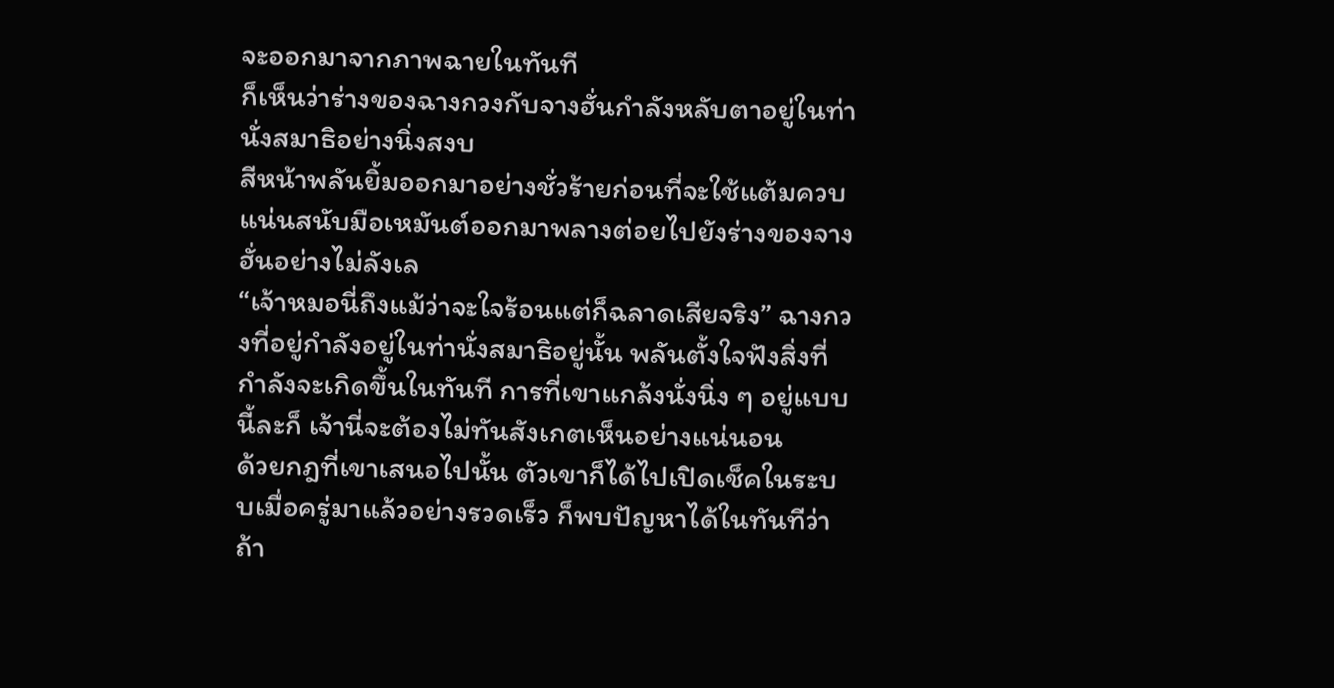จะออกมาจากภาพฉายในทันที
ก็เห็นว่าร่างของฉางกวงกับจางฮั่นกำลังหลับตาอยู่ในท่านั่งสมาธิอย่างนิ่งสงบ
สีหน้าพลันยิ้มออกมาอย่างชั่วร้ายก่อนที่จะใช้แต้มควบแน่นสนับมือเหมันต์ออกมาพลางต่อยไปยังร่างของจางฮั่นอย่างไม่ลังเล
“เจ้าหมอนี่ถึงแม้ว่าจะใจร้อนแต่ก็ฉลาดเสียจริง” ฉางกวงที่อยู่กำลังอยู่ในท่านั่งสมาธิอยู่นั้น พลันตั้งใจฟังสิ่งที่กำลังจะเกิดขึ้นในทันที การที่เขาแกล้งนั่งนิ่ง ๆ อยู่แบบนี้ละก็ เจ้านี่จะต้องไม่ทันสังเกตเห็นอย่างแน่นอน
ด้วยกฎที่เขาเสนอไปนั้น ตัวเขาก็ได้ไปเปิดเช็คในระบบเมื่อครู่มาแล้วอย่างรวดเร็ว ก็พบปัญหาได้ในทันทีว่าถ้า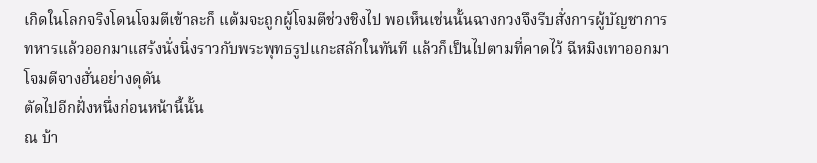เกิดในโลกจริงโดนโจมตีเข้าละก็ แต้มจะถูกผู้โจมตีช่วงชิงไป พอเห็นเช่นนั้นฉางกวงจึงรีบสั่งการผู้บัญชาการทหารแล้วออกมาแสร้งนั่งนิ่งราวกับพระพุทธรูปแกะสลักในทันที แล้วก็เป็นไปตามที่คาดไว้ ฉีหมิงเทาออกมาโจมตีจางฮั่นอย่างดุดัน
ตัดไปอีกฝั่งหนึ่งก่อนหน้านี้นั้น
ณ บ้า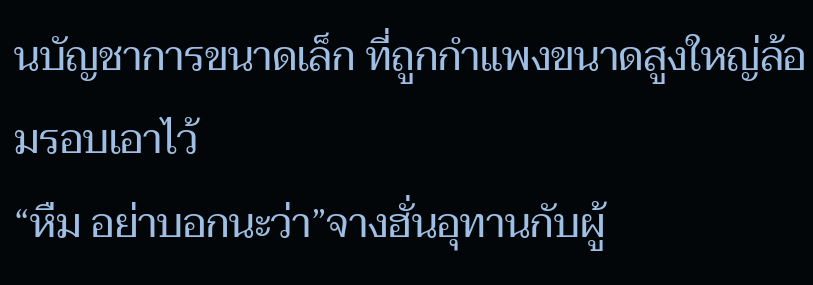นบัญชาการขนาดเล็ก ที่ถูกกำแพงขนาดสูงใหญ่ล้อมรอบเอาไว้
“หืม อย่าบอกนะว่า”จางฮั่นอุทานกับผู้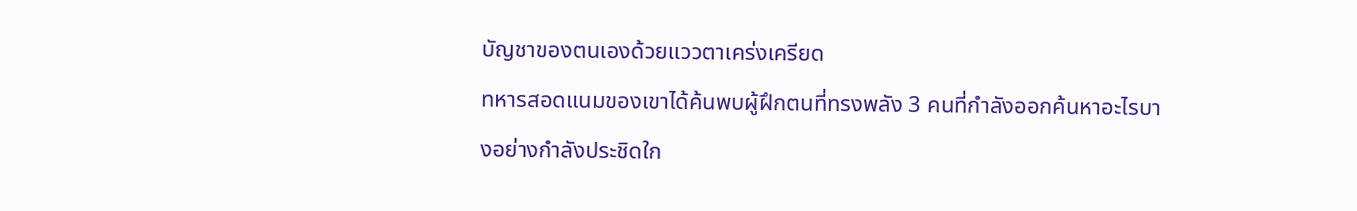บัญชาของตนเองด้วยแววตาเคร่งเครียด
ทหารสอดแนมของเขาได้ค้นพบผู้ฝึกตนที่ทรงพลัง 3 คนที่กำลังออกค้นหาอะไรบางอย่างกำลังประชิดใก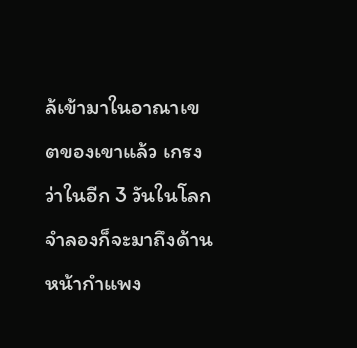ล้เข้ามาในอาณาเขตของเขาแล้ว เกรงว่าในอีก 3 วันในโลกจำลองก็จะมาถึงด้านหน้ากำแพง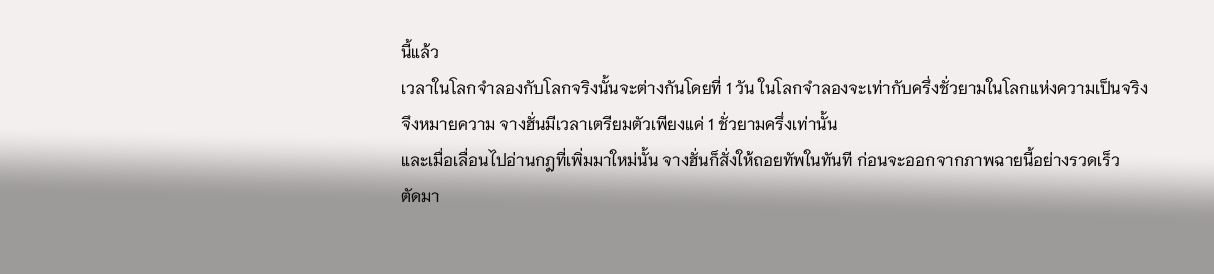นี้แล้ว
เวลาในโลกจำลองกับโลกจริงนั้นจะต่างกันโดยที่ 1 วัน ในโลกจำลองจะเท่ากับครึ่งชั่วยามในโลกแห่งความเป็นจริง
จึงหมายความ จางฮั่นมีเวลาเตรียมตัวเพียงแค่ 1 ชั่วยามครึ่งเท่านั้น
และเมื่อเลื่อนไปอ่านกฎที่เพิ่มมาใหม่นั้น จางฮั่นก็สั่งให้ถอยทัพในทันที ก่อนจะออกจากภาพฉายนี้อย่างรวดเร็ว
ตัดมา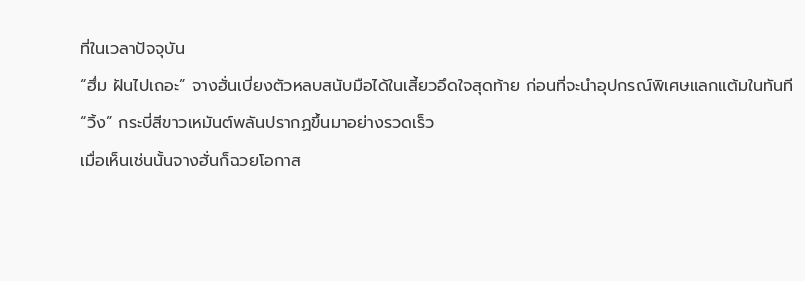ที่ในเวลาปัจจุบัน
“ฮึ่ม ฝันไปเถอะ” จางฮั่นเบี่ยงตัวหลบสนับมือได้ในเสี้ยวอึดใจสุดท้าย ก่อนที่จะนำอุปกรณ์พิเศษแลกแต้มในทันที
“วิ้ง” กระบี่สีขาวเหมันต์พลันปรากฏขึ้นมาอย่างรวดเร็ว
เมื่อเห็นเช่นนั้นจางฮั่นก็ฉวยโอกาส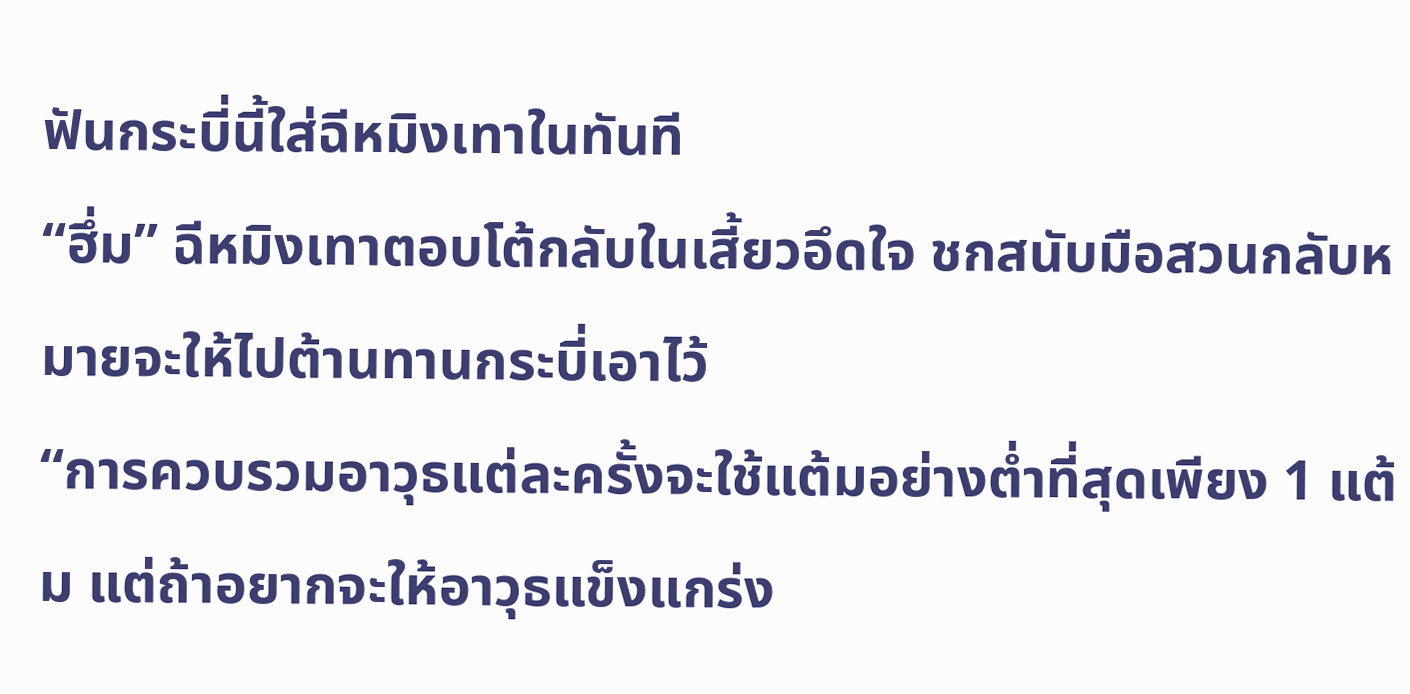ฟันกระบี่นี้ใส่ฉีหมิงเทาในทันที
“ฮึ่ม” ฉีหมิงเทาตอบโต้กลับในเสี้ยวอึดใจ ชกสนับมือสวนกลับหมายจะให้ไปต้านทานกระบี่เอาไว้
“การควบรวมอาวุธแต่ละครั้งจะใช้แต้มอย่างต่ำที่สุดเพียง 1 แต้ม แต่ถ้าอยากจะให้อาวุธแข็งแกร่ง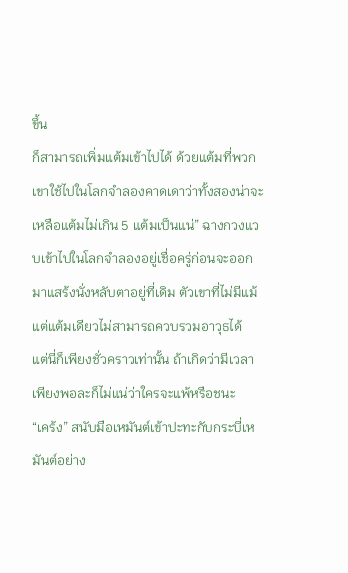ขึ้น
ก็สามารถเพิ่มแต้มเข้าไปได้ ด้วยแต้มที่พวกเขาใช้ไปในโลกจำลองคาดเดาว่าทั้งสองน่าจะเหลือแต้มไม่เกิน 5 แต้มเป็นแน่” ฉางกวงแวบเข้าไปในโลกจำลองอยู่เชื่อครู่ก่อนจะออกมาแสร้งนั่งหลับตาอยู่ที่เดิม ตัวเขาที่ไม่มีแม้แต่แต้มเดียวไม่สามารถควบรวมอาวุธได้
แต่นี่ก็เพียงชั่วคราวเท่านั้น ถ้าเกิดว่ามีเวลาเพียงพอละก็ไม่แน่ว่าใครจะแพ้หรือชนะ
“เคร้ง” สนับมือเหมันต์เข้าปะทะกับกระบี่เหมันต์อย่าง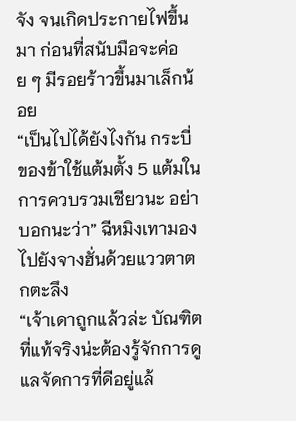จัง จนเกิดประกายไฟขึ้นมา ก่อนที่สนับมือจะค่อย ๆ มีรอยร้าวขึ้นมาเล็กน้อย
“เป็นไปได้ยังไงกัน กระบี่ของข้าใช้แต้มตั้ง 5 แต้มในการควบรวมเชียวนะ อย่าบอกนะว่า” ฉีหมิงเทามองไปยังจางฮั่นด้วยแววตาตกตะลึง
“เจ้าเดาถูกแล้วล่ะ บัณฑิตที่แท้จริงน่ะต้องรู้จักการดูแลจัดการที่ดีอยู่แล้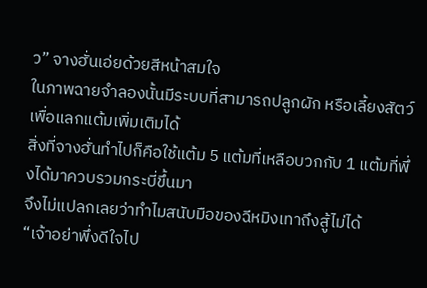ว” จางฮั่นเอ่ยด้วยสีหน้าสมใจ
ในภาพฉายจำลองนั้นมีระบบที่สามารถปลูกผัก หรือเลี้ยงสัตว์เพื่อแลกแต้มเพิ่มเติมได้
สิ่งที่จางฮั่นทำไปก็คือใช้แต้ม 5 แต้มที่เหลือบวกกับ 1 แต้มที่พึ่งได้มาควบรวมกระบี่ขึ้นมา
จึงไม่แปลกเลยว่าทำไมสนับมือของฉีหมิงเทาถึงสู้ไม่ได้
“เจ้าอย่าพึ่งดีใจไป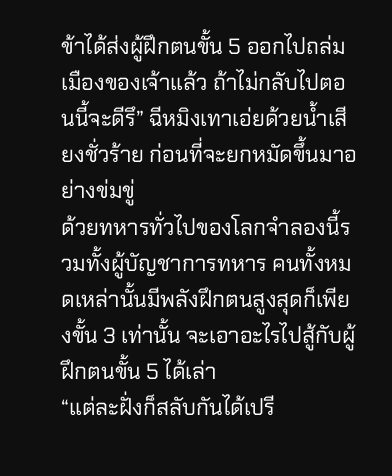ข้าได้ส่งผู้ฝึกตนขั้น 5 ออกไปถล่มเมืองของเจ้าแล้ว ถ้าไม่กลับไปตอนนี้จะดีรึ” ฉีหมิงเทาเอ่ยด้วยน้ำเสียงชั่วร้าย ก่อนที่จะยกหมัดขึ้นมาอย่างข่มขู่
ด้วยทหารทั่วไปของโลกจำลองนี้รวมทั้งผู้บัญชาการทหาร คนทั้งหมดเหล่านั้นมีพลังฝึกตนสูงสุดก็เพียงขั้น 3 เท่านั้น จะเอาอะไรไปสู้กับผู้ฝึกตนขั้น 5 ได้เล่า
“แต่ละฝั่งก็สลับกันได้เปรี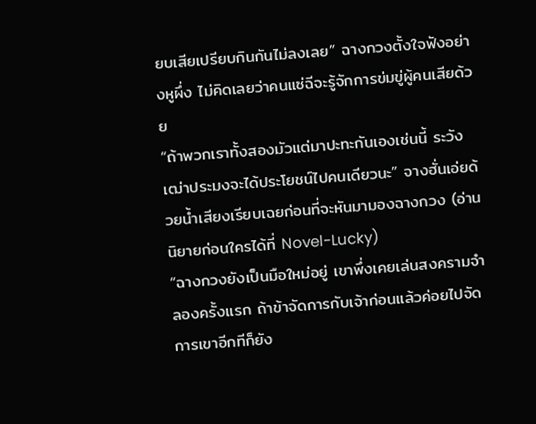ยบเสียเปรียบกินกันไม่ลงเลย” ฉางกวงตั้งใจฟังอย่างหูผึ่ง ไม่คิดเลยว่าคนแซ่ฉีจะรู้จักการข่มขู่ผู้คนเสียด้วย
“ถ้าพวกเราทั้งสองมัวแต่มาปะทะกันเองเช่นนี้ ระวังเฒ่าประมงจะได้ประโยชน์ไปคนเดียวนะ” จางฮั่นเอ่ยด้วยน้ำเสียงเรียบเฉยก่อนที่จะหันมามองฉางกวง (อ่านนิยายก่อนใครได้ที่ Novel-Lucky)
“ฉางกวงยังเป็นมือใหม่อยู่ เขาพึ่งเคยเล่นสงครามจำลองครั้งแรก ถ้าข้าจัดการกับเจ้าก่อนแล้วค่อยไปจัดการเขาอีกทีก็ยัง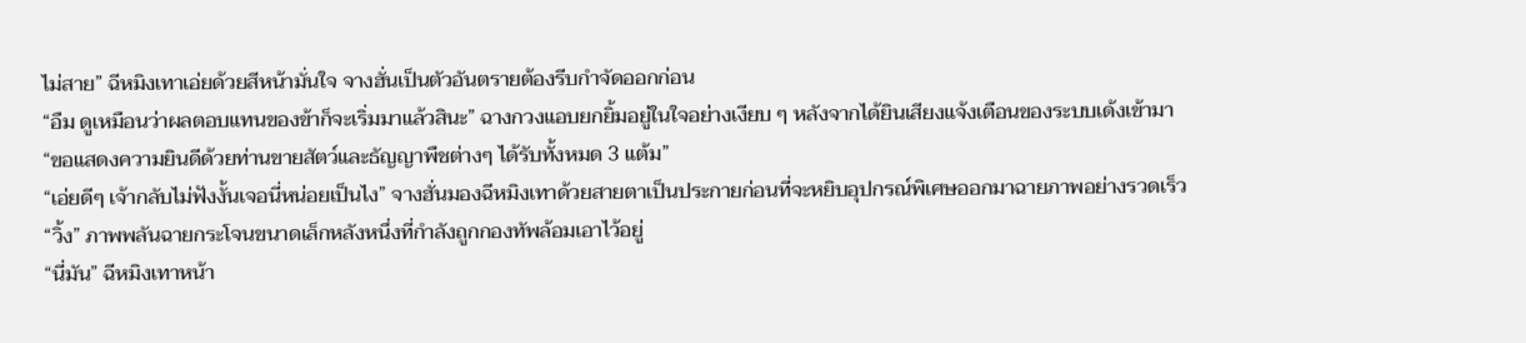ไม่สาย” ฉีหมิงเทาเอ่ยด้วยสีหน้ามั่นใจ จางฮั่นเป็นตัวอันตรายต้องรีบกำจัดออกก่อน
“อืม ดูเหมือนว่าผลตอบแทนของข้าก็จะเริ่มมาแล้วสินะ” ฉางกวงแอบยกยิ้มอยู่ในใจอย่างเงียบ ๆ หลังจากได้ยินเสียงแจ้งเตือนของระบบเด้งเข้ามา
“ขอแสดงความยินดีด้วยท่านขายสัตว์และธัญญาพืชต่างๆ ได้รับทั้งหมด 3 แต้ม”
“เอ่ยดีๆ เจ้ากลับไม่ฟังงั้นเจอนี่หน่อยเป็นไง” จางฮั่นมองฉีหมิงเทาด้วยสายตาเป็นประกายก่อนที่จะหยิบอุปกรณ์พิเศษออกมาฉายภาพอย่างรวดเร็ว
“วิ้ง” ภาพพลันฉายกระโจนขนาดเล็กหลังหนึ่งที่กำลังถูกกองทัพล้อมเอาไว้อยู่
“นี่มัน” ฉีหมิงเทาหน้า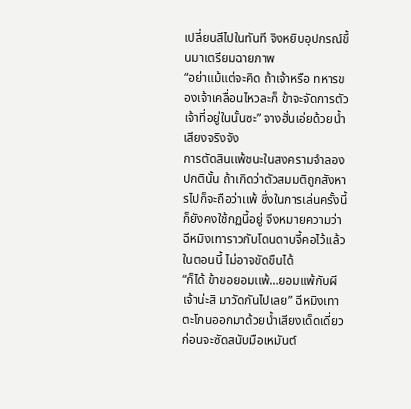เปลี่ยนสีไปในทันที จิงหยิบอุปกรณ์ขึ้นมาเตรียมฉายภาพ
“อย่าแม้แต่จะคิด ถ้าเจ้าหรือ ทหารของเจ้าเคลื่อนไหวละก็ ข้าจะจัดการตัวเจ้าที่อยู่ในนั้นซะ” จางฮั่นเอ่ยด้วยน้ำเสียงจริงจัง
การตัดสินเเพ้ชนะในสงครามจำลองปกตินั้น ถ้าเกิดว่าตัวสมมติถูกสังหารไปก็จะถือว่าเเพ้ ซึ่งในการเล่นครั้งนี้ก็ยังคงใช้กฏนี้อยู่ จึงหมายความว่าฉีหมิงเทาราวกับโดนดาบจี้คอไว้เเล้วในตอนนี้ ไม่อาจขัดขืนได้
“ก็ได้ ข้าขอยอมเเพ้…ยอมเเพ้กับผีเจ้าน่ะสิ มาวัดกันไปเลย” ฉีหมิงเทาตะโกนออกมาด้วยน้ำเสียงเด็ดเดี่ยว ก่อนจะซัดสนับมือเหมันต์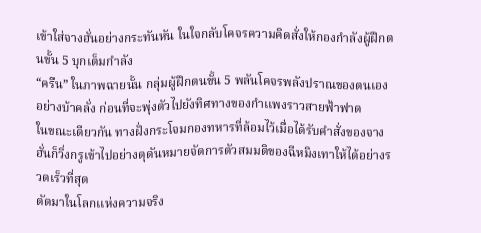เข้าใส่จางฮั่นอย่างกระทันหัน ในใจกลับโคจรความคิดสั่งให้กองกำลังผู้ฝึกตนขั้น 5 บุกเต็มกำลัง
“ครืน” ในภาพฉายนั้น กลุ่มผู้ฝึกตนขั้น 5 พลันโคจรพลังปราณของตนเองอย่างบ้าคลั่ง ก่อนที่จะพุ่งตัวไปยังทิศทางของกำเเพงราวสายฟ้าฟาด
ในขณะเดียวกัน ทางฝั่งกระโจมกองทหารที่ล้อมไว้เมื่อได้รับคำสั่งของจางฮั่นก็วิ่งกรูเข้าไปอย่างดุดันหมายจัดการตัวสมมติของฉีหมิงเทาให้ได้อย่างรวดเร็วที่สุด
ตัดมาในโลกเเห่งความจริง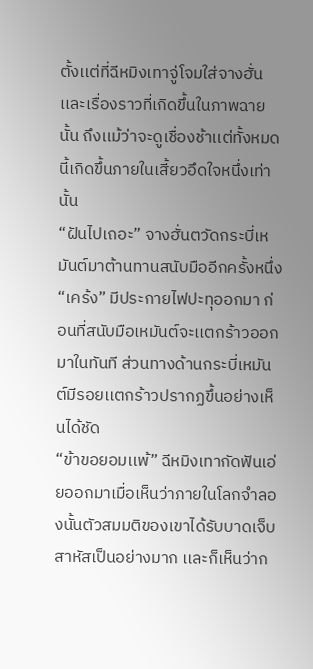ตั้งเเต่ที่ฉีหมิงเทาจู่โจมใส่จางฮั่น เเละเรื่องราวที่เกิดขึ้นในภาพฉายนั้น ถึงเเม้ว่าจะดูเชื่องช้าเเต่ทั้งหมดนี้เกิดขึ้นภายในเสี้ยวอึดใจหนึ่งเท่านั้น
“ฝันไปเถอะ” จางฮั่นตวัดกระบี่เหมันต์มาต้านทานสนับมืออีกครั้งหนึ่ง
“เคร้ง” มีประกายไฟปะทุออกมา ก่อนที่สนับมือเหมันต์จะเเตกร้าวออกมาในทันที ส่วนทางด้านกระบี่เหมันต์มีรอยเเตกร้าวปรากฏขึ้นอย่างเห็นได้ชัด
“ข้าขอยอมเเพ้” ฉีหมิงเทากัดฟันเอ่ยออกมาเมื่อเห็นว่าภายในโลกจำลองนั้นตัวสมมติของเขาได้รับบาดเจ็บสาหัสเป็นอย่างมาก เเละก็เห็นว่าก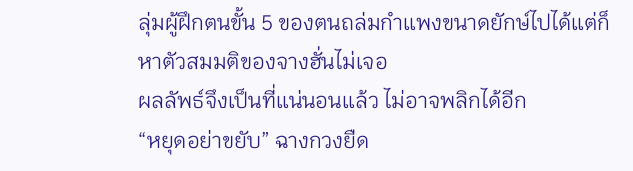ลุ่มผู้ฝึกตนขั้น 5 ของตนถล่มกำเเพงขนาดยักษ์ไปได้เเต่ก็หาตัวสมมติของจางฮั่นไม่เจอ
ผลลัพธ์จึงเป็นที่เเน่นอนเเล้ว ไม่อาจพลิกได้อีก
“หยุดอย่าขยับ” ฉางกวงยืด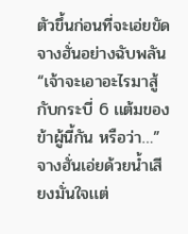ตัวขึ้นก่อนที่จะเอ่ยขัดจางฮั่นอย่างฉับพลัน
“เจ้าจะเอาอะไรมาสู้กับกระบี่ 6 เเต้มของข้าผู้นี้กัน หรือว่า…” จางฮั่นเอ่ยด้วยน้ำเสียงมั่นใจเเต่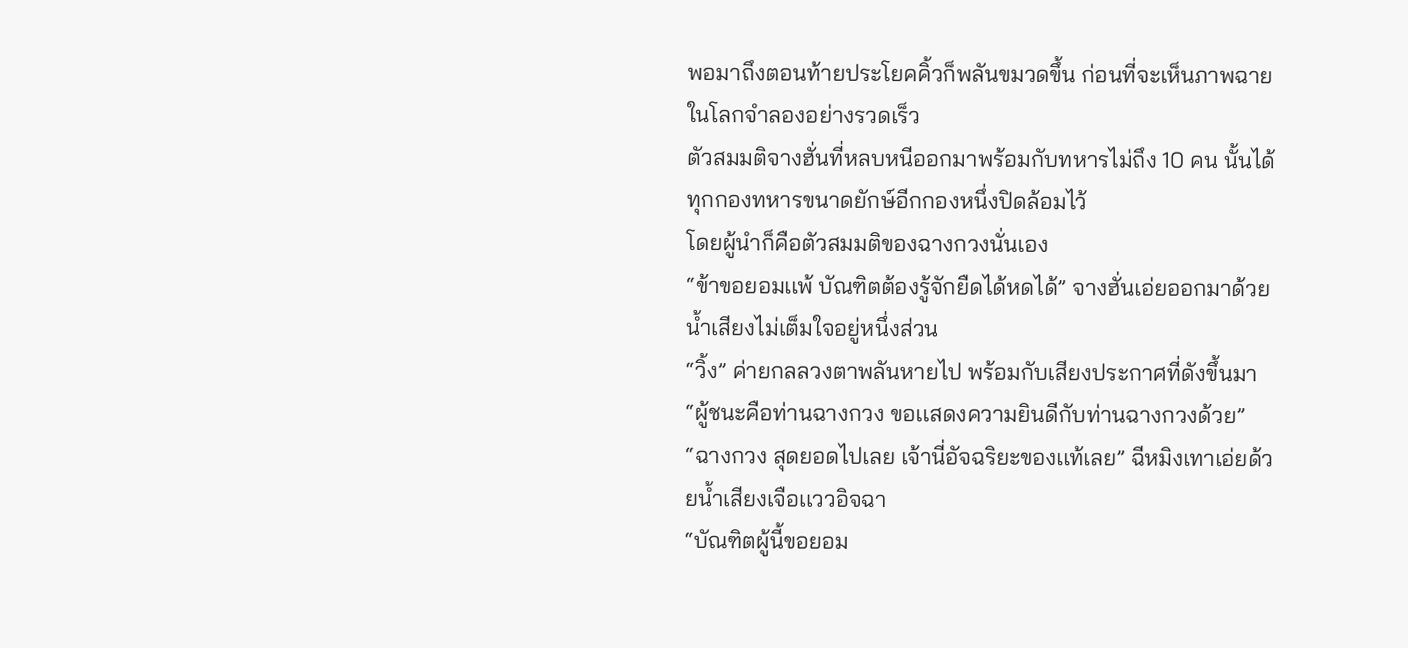พอมาถึงตอนท้ายประโยคคิ้วก็พลันขมวดขึ้น ก่อนที่จะเห็นภาพฉายในโลกจำลองอย่างรวดเร็ว
ตัวสมมติจางฮั่นที่หลบหนีออกมาพร้อมกับทหารไม่ถึง 10 คน นั้นได้ทุกกองทหารขนาดยักษ์อีกกองหนึ่งปิดล้อมไว้
โดยผู้นำก็คือตัวสมมติของฉางกวงนั่นเอง
“ข้าขอยอมเเพ้ บัณฑิตต้องรู้จักยืดได้หดได้” จางฮั่นเอ่ยออกมาด้วยน้ำเสียงไม่เต็มใจอยู่หนึ่งส่วน
“วิ้ง” ค่ายกลลวงตาพลันหายไป พร้อมกับเสียงประกาศที่ดังขึ้นมา
“ผู้ชนะคือท่านฉางกวง ขอเเสดงความยินดีกับท่านฉางกวงด้วย”
“ฉางกวง สุดยอดไปเลย เจ้านี่อัจฉริยะของเเท้เลย” ฉีหมิงเทาเอ่ยด้วยน้ำเสียงเจือเเววอิจฉา
“บัณฑิตผู้นี้ขอยอม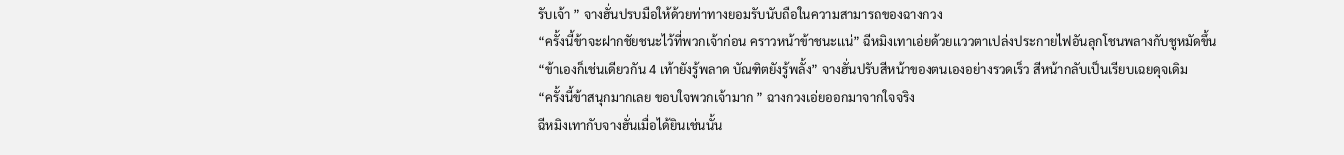รับเจ้า ” จางฮั่นปรบมือให้ด้วยท่าทางยอมรับนับถือในความสามารถของฉางกวง
“ครั้งนี้ข้าจะฝากชัยชนะไว้ที่พวกเจ้าก่อน คราวหน้าข้าชนะเเน่” ฉีหมิงเทาเอ่ยด้วยเเววตาเปล่งประกายไฟอันลุกโชนพลางกับชูหมัดขึ้น
“ข้าเองก็เช่นเดียวกัน 4 เท้ายังรู้พลาด บัณฑิตยังรู้พลั้ง” จางฮั่นปรับสีหน้าของตนเองอย่างรวดเร็ว สีหน้ากลับเป็นเรียบเฉยดุจเดิม
“ครั้งนี้ข้าสนุกมากเลย ขอบใจพวกเจ้ามาก ” ฉางกวงเอ่ยออกมาจากใจจริง
ฉีหมิงเทากับจางฮั่นเมื่อได้ยินเช่นนั้น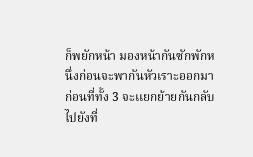ก็พยักหน้า มองหน้ากันซักพักหนึ่งก่อนจะพากันหัวเราะออกมา
ก่อนที่ทั้ง 3 จะเเยกย้ายกันกลับไปยังที่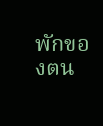พักของตน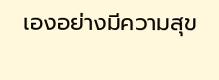เองอย่างมีความสุข